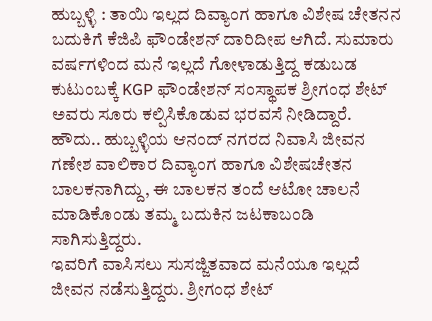ಹುಬ್ಬಳ್ಳಿ : ತಾಯಿ ಇಲ್ಲದ ದಿವ್ಯಾಂಗ ಹಾಗೂ ವಿಶೇಷ ಚೇತನನ ಬದುಕಿಗೆ ಕೆಜಿಪಿ ಫೌಂಡೇಶನ್ ದಾರಿದೀಪ ಆಗಿದೆ. ಸುಮಾರು ವರ್ಷಗಳಿಂದ ಮನೆ ಇಲ್ಲದೆ ಗೋಳಾಡುತ್ತಿದ್ದ ಕಡುಬಡ ಕುಟುಂಬಕ್ಕೆ KGP ಫೌಂಡೇಶನ್ ಸಂಸ್ಥಾಪಕ ಶ್ರೀಗಂಧ ಶೇಟ್ ಅವರು ಸೂರು ಕಲ್ಪಿಸಿಕೊಡುವ ಭರವಸೆ ನೀಡಿದ್ದಾರೆ.
ಹೌದು.. ಹುಬ್ಬಳ್ಳಿಯ ಆನಂದ್ ನಗರದ ನಿವಾಸಿ ಜೀವನ ಗಣೇಶ ವಾಲಿಕಾರ ದಿವ್ಯಾಂಗ ಹಾಗೂ ವಿಶೇಷಚೇತನ ಬಾಲಕನಾಗಿದ್ದು, ಈ ಬಾಲಕನ ತಂದೆ ಆಟೋ ಚಾಲನೆ ಮಾಡಿಕೊಂಡು ತಮ್ಮ ಬದುಕಿನ ಜಟಕಾಬಂಡಿ ಸಾಗಿಸುತ್ತಿದ್ದರು.
ಇವರಿಗೆ ವಾಸಿಸಲು ಸುಸಜ್ಜಿತವಾದ ಮನೆಯೂ ಇಲ್ಲದೆ ಜೀವನ ನಡೆಸುತ್ತಿದ್ದರು. ಶ್ರೀಗಂಧ ಶೇಟ್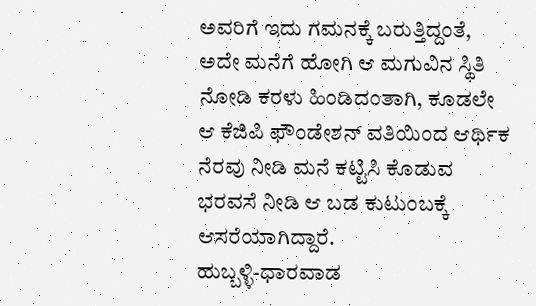ಅವರಿಗೆ ಇದು ಗಮನಕ್ಕೆ ಬರುತ್ತಿದ್ದಂತೆ, ಅದೇ ಮನೆಗೆ ಹೋಗಿ ಆ ಮಗುವಿನ ಸ್ಥಿತಿ ನೋಡಿ ಕರಳು ಹಿಂಡಿದಂತಾಗಿ, ಕೂಡಲೇ ಆ ಕೆಜಿಪಿ ಫೌಂಡೇಶನ್ ವತಿಯಿಂದ ಆರ್ಥಿಕ ನೆರವು ನೀಡಿ ಮನೆ ಕಟ್ಟಿಸಿ ಕೊಡುವ ಭರವಸೆ ನೀಡಿ ಆ ಬಡ ಕುಟುಂಬಕ್ಕೆ ಆಸರೆಯಾಗಿದ್ದಾರೆ.
ಹುಬ್ಬಳ್ಳಿ-ಧಾರವಾಡ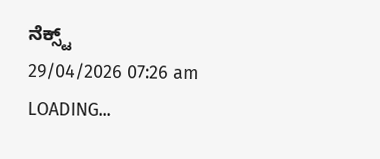ನೆಕ್ಸ್ಟ್
29/04/2026 07:26 am
LOADING...